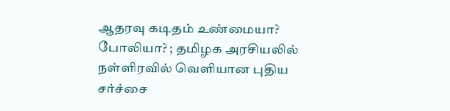ஆதரவு கடிதம் உண்மையா? போலியா? ; தமிழக அரசியலில் நள்ளிரவில் வெளியான புதிய சர்ச்சை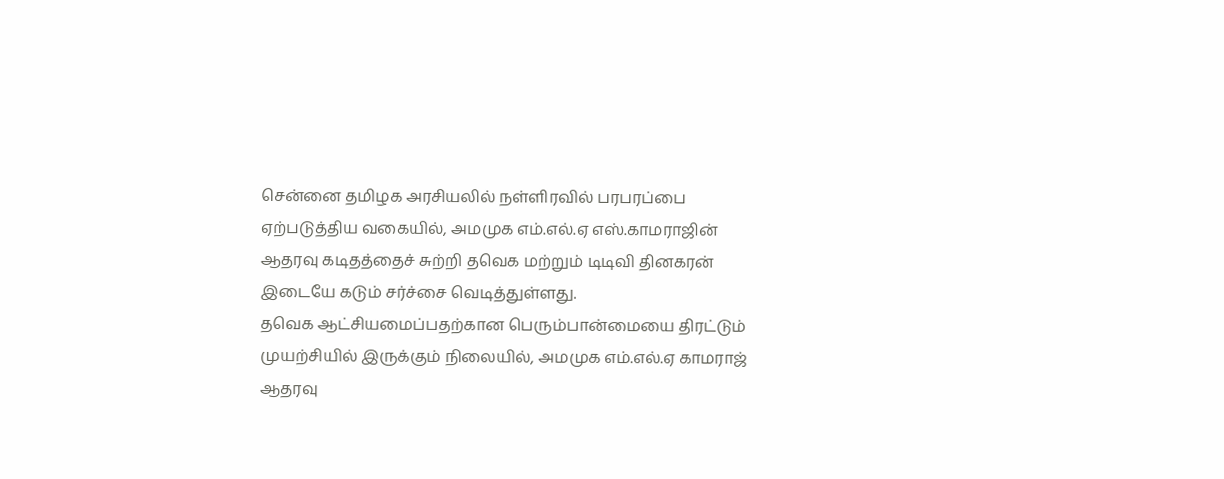சென்னை தமிழக அரசியலில் நள்ளிரவில் பரபரப்பை ஏற்படுத்திய வகையில், அமமுக எம்.எல்.ஏ எஸ்.காமராஜின் ஆதரவு கடிதத்தைச் சுற்றி தவெக மற்றும் டிடிவி தினகரன் இடையே கடும் சர்ச்சை வெடித்துள்ளது.
தவெக ஆட்சியமைப்பதற்கான பெரும்பான்மையை திரட்டும் முயற்சியில் இருக்கும் நிலையில், அமமுக எம்.எல்.ஏ காமராஜ் ஆதரவு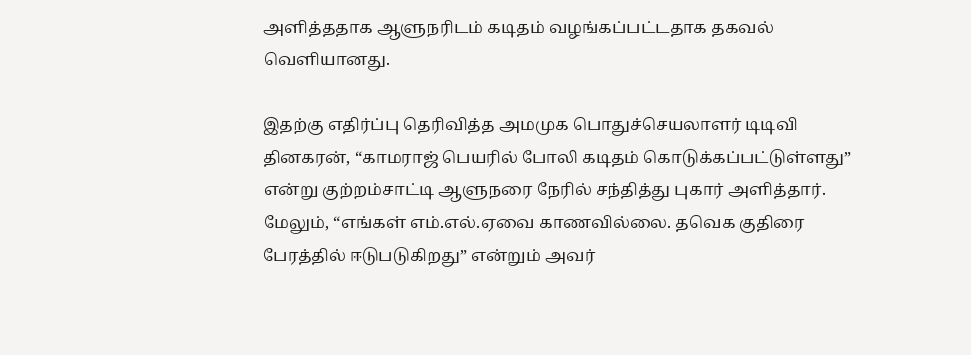அளித்ததாக ஆளுநரிடம் கடிதம் வழங்கப்பட்டதாக தகவல் வெளியானது.

இதற்கு எதிர்ப்பு தெரிவித்த அமமுக பொதுச்செயலாளர் டிடிவி தினகரன், “காமராஜ் பெயரில் போலி கடிதம் கொடுக்கப்பட்டுள்ளது” என்று குற்றம்சாட்டி ஆளுநரை நேரில் சந்தித்து புகார் அளித்தார்.
மேலும், “எங்கள் எம்.எல்.ஏவை காணவில்லை. தவெக குதிரை பேரத்தில் ஈடுபடுகிறது” என்றும் அவர்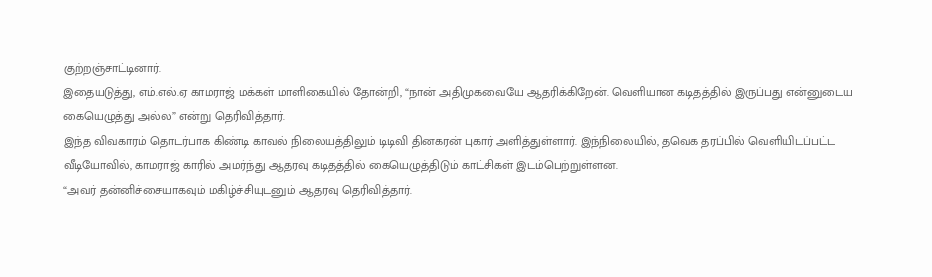குற்றஞ்சாட்டினார்.
இதையடுத்து, எம்.எல்.ஏ காமராஜ் மக்கள் மாளிகையில் தோன்றி, “நான் அதிமுகவையே ஆதரிக்கிறேன். வெளியான கடிதத்தில் இருப்பது என்னுடைய கையெழுத்து அல்ல” என்று தெரிவித்தார்.
இந்த விவகாரம் தொடர்பாக கிண்டி காவல் நிலையத்திலும் டிடிவி தினகரன் புகார் அளித்துள்ளார். இந்நிலையில், தவெக தரப்பில் வெளியிடப்பட்ட வீடியோவில், காமராஜ் காரில் அமர்ந்து ஆதரவு கடிதத்தில் கையெழுத்திடும் காட்சிகள் இடம்பெற்றுள்ளன.
“அவர் தன்னிச்சையாகவும் மகிழ்ச்சியுடனும் ஆதரவு தெரிவித்தார்.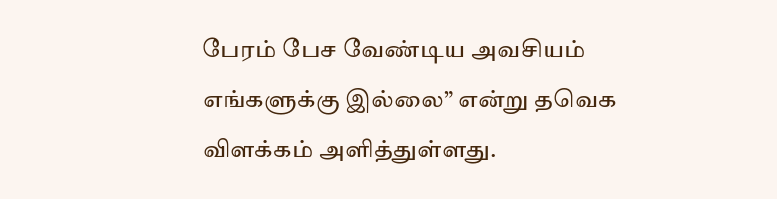பேரம் பேச வேண்டிய அவசியம் எங்களுக்கு இல்லை” என்று தவெக விளக்கம் அளித்துள்ளது.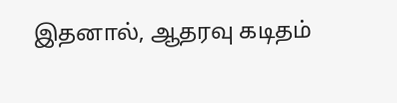இதனால், ஆதரவு கடிதம்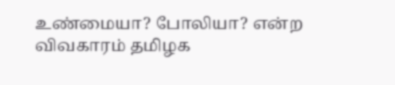உண்மையா? போலியா? என்ற விவகாரம் தமிழக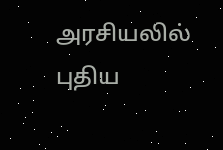அரசியலில் புதிய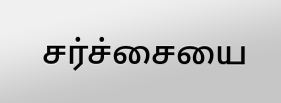சர்ச்சையை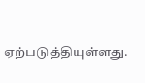ஏற்படுத்தியுள்ளது.